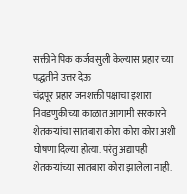सक्तीने पिक कर्जवसुली केल्यास प्रहार च्या पद्धतीने उत्तर देऊ
चंद्रपूर प्रहार जनशक्ती पक्षाचा इशारा
निवडणुकीच्या काळात आगामी सरकारने शेतकऱ्यांचा सातबारा कोरा कोरा कोरा अशी घोषणा दिल्या होत्या. परंतु अद्यापही शेतकऱ्यांच्या सातबारा कोरा झालेला नाही.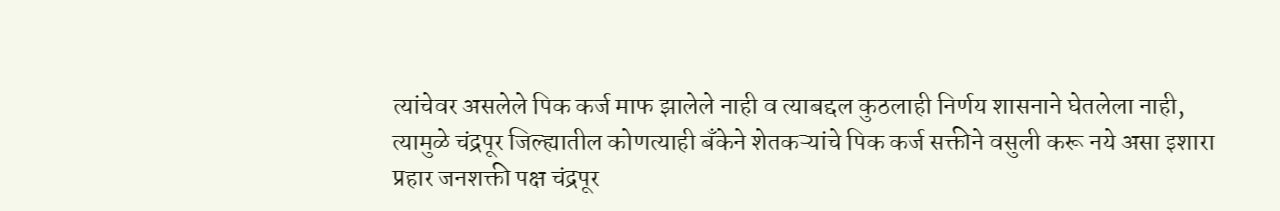त्यांचेवर असलेले पिक कर्ज माफ झालेले नाही व त्याबद्दल कुठलाही निर्णय शासनाने घेतलेला नाही, त्यामुळे चंद्रपूर जिल्ह्यातील कोणत्याही बँकेने शेतकऱ्यांचे पिक कर्ज सक्तीने वसुली करू नये असा इशारा प्रहार जनशक्ती पक्ष चंद्रपूर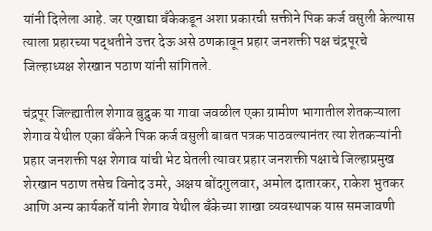यांनी दिलेला आहे. जर एखाद्या बँकेकडून अशा प्रकारची सक्तीने पिक कर्ज वसुली केल्यास त्याला प्रहारच्या पद्धतीने उत्तर देऊ असे ठणकावून प्रहार जनशक्ती पक्ष चंद्रपूरचे जिल्हाध्यक्ष शेरखान पठाण यांनी सांगितले.

चंद्रपूर जिल्ह्यातील शेगाव बुद्रुक या गावा जवळील एका ग्रामीण भागातील शेतकऱ्याला शेगाव येथील एका बँकेने पिक कर्ज वसुली बाबत पत्रक पाठवल्यानंतर त्या शेतकऱ्यांनी प्रहार जनशक्ती पक्ष शेगाव यांची भेट घेतली त्यावर प्रहार जनशक्ती पक्षाचे जिल्हाप्रमुख शेरखान पठाण तसेच विनोद उमरे, अक्षय बोंदगुलवार, अमोल दातारकर, राकेश भुतकर आणि अन्य कार्यकर्ते यांनी शेगाव येथील बँकेच्या शाखा व्यवस्थापक यास समजावणी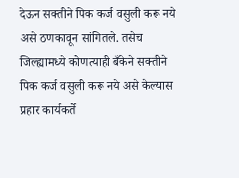देऊन सक्तीने पिक कर्ज वसुली करू नये असे ठणकावून सांगितले. तसेच जिल्ह्यामध्ये कोणत्याही बँकेने सक्तीने पिक कर्ज वसुली करू नये असे केल्यास प्रहार कार्यकर्ते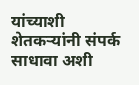यांच्याशी शेतकऱ्यांनी संपर्क साधावा अशी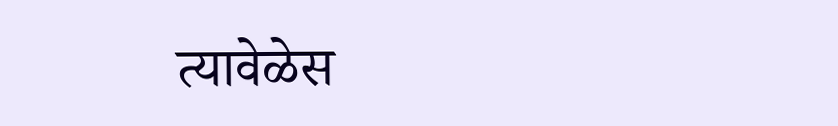त्यावेळेस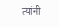त्यांनी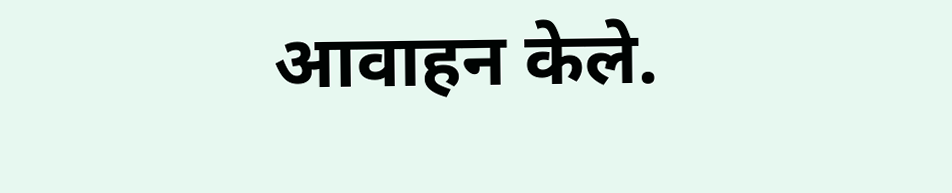आवाहन केले.